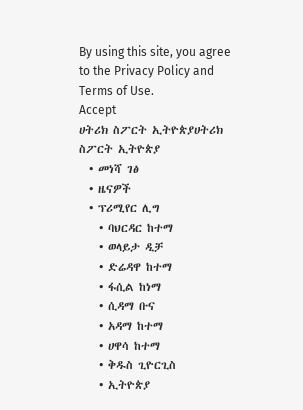By using this site, you agree to the Privacy Policy and Terms of Use.
Accept
ሀትሪክ ስፖርት ኢትዮጵያሀትሪክ ስፖርት ኢትዮጵያ
  • መነሻ ገፅ
  • ዜናዎች
  • ፕሪሚየር ሊግ
    • ባህርዳር ከተማ
    • ወላይታ ዲቻ
    • ድሬዳዋ ከተማ
    • ፋሲል ከነማ
    • ሲዳማ ቡና
    • አዳማ ከተማ
    • ሀዋሳ ከተማ
    • ቅዱስ ጊዮርጊስ
    • ኢትዮጵያ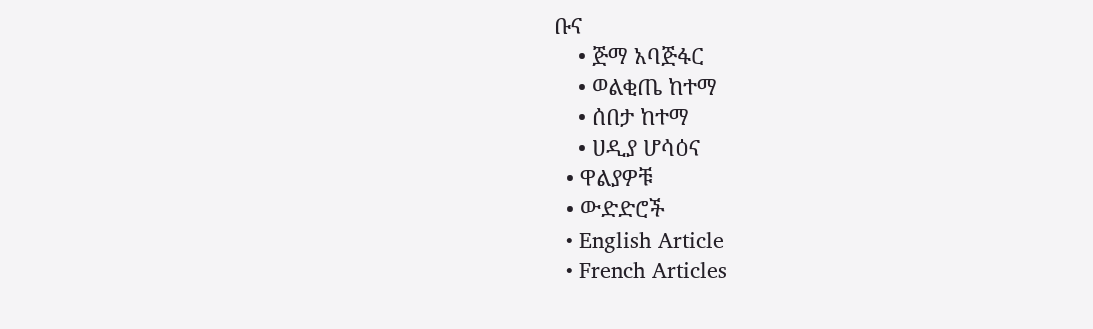ቡና
    • ጅማ አባጅፋር
    • ወልቂጤ ከተማ
    • ሰበታ ከተማ
    • ሀዲያ ሆሳዕና
  • ዋልያዎቹ
  • ውድድሮች
  • English Article
  • French Articles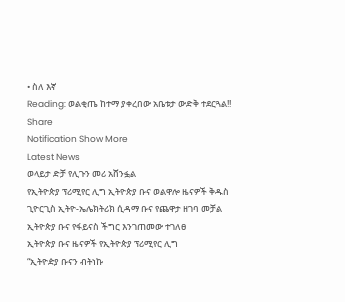• ስለ እኛ
Reading: ወልቂጤ ከተማ ያቀረበው አቤቱታ ውድቅ ተደርጓል!!
Share
Notification Show More
Latest News
ወላይታ ድቻ የሊጉን መሪ አሸንፏል
የኢትዮጵያ ፕሪሚየር ሊግ ኢትዮጵያ ቡና ወልዋሎ ዜናዎች ቅዱስ ጊዮርጊስ ኢትዮ-ኤሌክትሪክ ሲዳማ ቡና የጨዋታ ዘገባ መቻል
ኢትዮጵያ ቡና የፋይናስ ችግር እንገጠመው ተገለፀ
ኢትዮጵያ ቡና ዜናዎች የኢትዮጵያ ፕሪሚየር ሊግ
“ኢትዮዽያ ቡናን ብትነኩ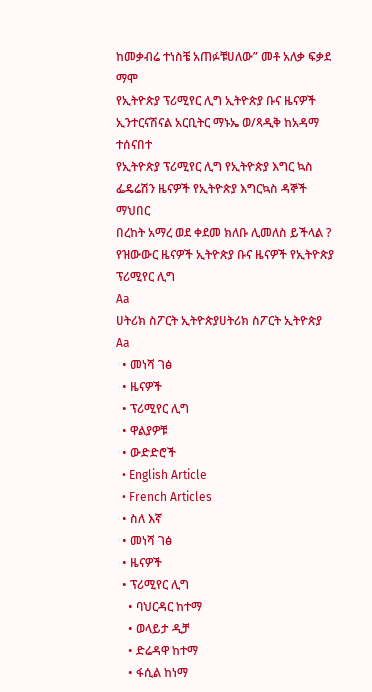ከመቃብሬ ተነስቼ አጠፉቹሀለው” መቶ አለቃ ፍቃደ ማሞ
የኢትዮጵያ ፕሪሚየር ሊግ ኢትዮጵያ ቡና ዜናዎች
ኢንተርናሽናል አርቢትር ማኑኤ ወ/ጻዲቅ ከአዳማ ተሰናበተ
የኢትዮጵያ ፕሪሚየር ሊግ የኢትዮጵያ እግር ኳስ ፌዴሬሽን ዜናዎች የኢትዮጵያ እግርኳስ ዳኞች ማህበር
በረከት አማረ ወደ ቀደመ ክለቡ ሊመለስ ይችላል ?
የዝውውር ዜናዎች ኢትዮጵያ ቡና ዜናዎች የኢትዮጵያ ፕሪሚየር ሊግ
Aa
ሀትሪክ ስፖርት ኢትዮጵያሀትሪክ ስፖርት ኢትዮጵያ
Aa
  • መነሻ ገፅ
  • ዜናዎች
  • ፕሪሚየር ሊግ
  • ዋልያዎቹ
  • ውድድሮች
  • English Article
  • French Articles
  • ስለ እኛ
  • መነሻ ገፅ
  • ዜናዎች
  • ፕሪሚየር ሊግ
    • ባህርዳር ከተማ
    • ወላይታ ዲቻ
    • ድሬዳዋ ከተማ
    • ፋሲል ከነማ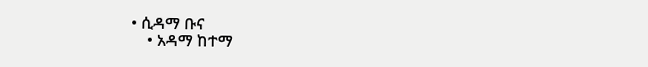• ሲዳማ ቡና
    • አዳማ ከተማ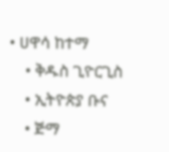• ሀዋሳ ከተማ
    • ቅዱስ ጊዮርጊስ
    • ኢትዮጵያ ቡና
    • ጅማ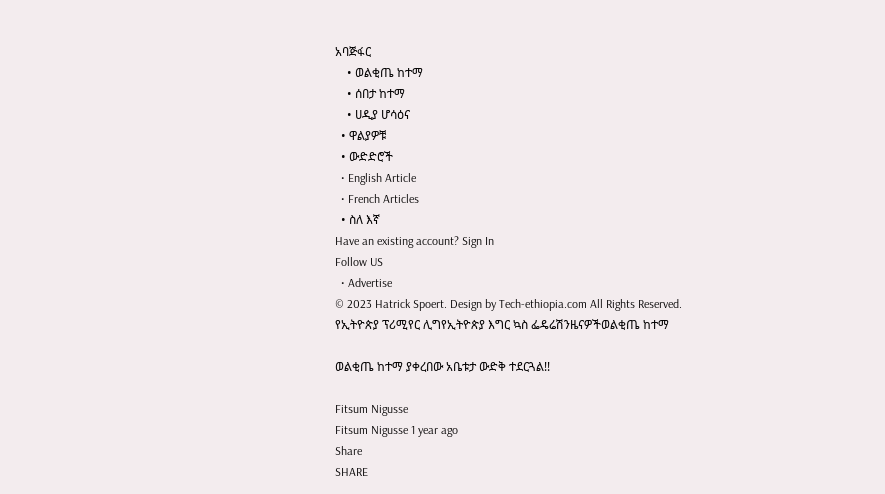አባጅፋር
    • ወልቂጤ ከተማ
    • ሰበታ ከተማ
    • ሀዲያ ሆሳዕና
  • ዋልያዎቹ
  • ውድድሮች
  • English Article
  • French Articles
  • ስለ እኛ
Have an existing account? Sign In
Follow US
  • Advertise
© 2023 Hatrick Spoert. Design by Tech-ethiopia.com All Rights Reserved.
የኢትዮጵያ ፕሪሚየር ሊግየኢትዮጵያ እግር ኳስ ፌዴሬሽንዜናዎችወልቂጤ ከተማ

ወልቂጤ ከተማ ያቀረበው አቤቱታ ውድቅ ተደርጓል!!

Fitsum Nigusse
Fitsum Nigusse 1 year ago
Share
SHARE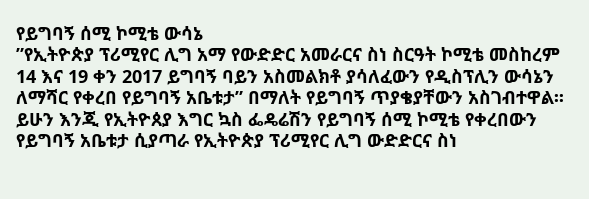የይግባኝ ሰሚ ኮሚቴ ውሳኔ
”የኢትዮጵያ ፕሪሚየር ሊግ አማ የውድድር አመራርና ስነ ስርዓት ኮሚቴ መስከረም 14 እና 19 ቀን 2017 ይግባኝ ባይን አስመልክቶ ያሳለፈውን የዲስፕሊን ውሳኔን ለማሻር የቀረበ የይግባኝ አቤቱታ” በማለት የይግባኝ ጥያቄያቸውን አስገብተዋል፡፡ ይሁን እንጂ የኢትዮጰያ እግር ኳስ ፌዴሬሽን የይግባኝ ሰሚ ኮሚቴ የቀረበውን የይግባኝ አቤቱታ ሲያጣራ የኢትዮጵያ ፕሪሚየር ሊግ ውድድርና ስነ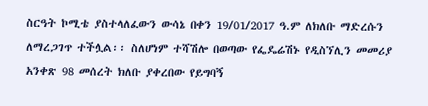ስርዓት ኮሚቴ ያስተላለፈውን ውሳኔ በቀን 19/01/2017 ዓ.ም ለክለቡ ማድረሱን ለማረጋገጥ ተችሏል፡፡ ስለሆነም ተሻሽሎ በወጣው የፌዴሬሽኑ የዲስኘሊን መመሪያ አንቀጽ 98 መሰረት ክለቡ ያቀረበው የይግባኝ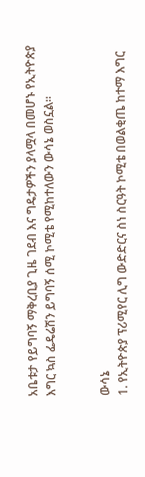አቤቱታ የይግባኝ ማቅረቢያ ጊዜ ገደብ እና ግዴታዎችን ያላሟላ በመሆኑ የኢትዮጵያ እግር ኳስ ፌዴሬሽን ይግባኝ ሰሚ ኮሚቴ የሚከተለውን ውሳኔ ወስኗል፡፡


ውሳኔ
1. የኢትዮጵያ ፕሪሚየር ሊግ ውድድርና ስነ ስርዓት ኮሚቴ በወልቂጤ ከተማ እግር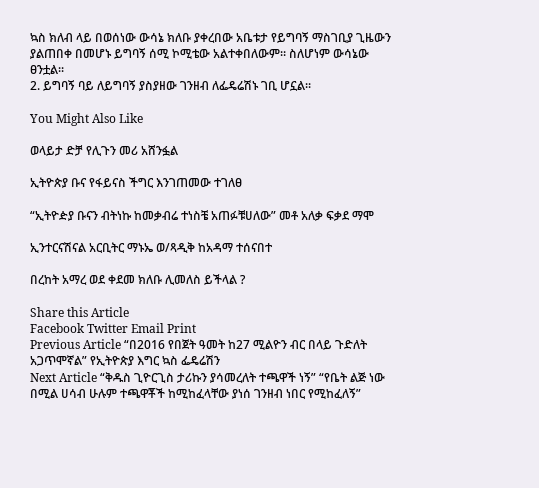ኳስ ክለብ ላይ በወሰነው ውሳኔ ክለቡ ያቀረበው አቤቱታ የይግባኝ ማስገቢያ ጊዜውን ያልጠበቀ በመሆኑ ይግባኝ ሰሚ ኮሚቴው አልተቀበለውም። ስለሆነም ውሳኔው ፀንቷል፡፡
2. ይግባኝ ባይ ለይግባኝ ያስያዘው ገንዘብ ለፌዴሬሽኑ ገቢ ሆኗል፡፡

You Might Also Like

ወላይታ ድቻ የሊጉን መሪ አሸንፏል

ኢትዮጵያ ቡና የፋይናስ ችግር እንገጠመው ተገለፀ

“ኢትዮዽያ ቡናን ብትነኩ ከመቃብሬ ተነስቼ አጠፉቹሀለው” መቶ አለቃ ፍቃደ ማሞ

ኢንተርናሽናል አርቢትር ማኑኤ ወ/ጻዲቅ ከአዳማ ተሰናበተ

በረከት አማረ ወደ ቀደመ ክለቡ ሊመለስ ይችላል ?

Share this Article
Facebook Twitter Email Print
Previous Article “በ2016 የበጀት ዓመት ከ27 ሚልዮን ብር በላይ ጉድለት አጋጥሞኛል” የኢትዮጵያ እግር ኳስ ፌዴሬሽን
Next Article “ቅዱስ ጊዮርጊስ ታሪኩን ያሳመረለት ተጫዋች ነኝ” “የቤት ልጅ ነው በሚል ሀሳብ ሁሉም ተጫዋቾች ከሚከፈላቸው ያነሰ ገንዘብ ነበር የሚከፈለኝ”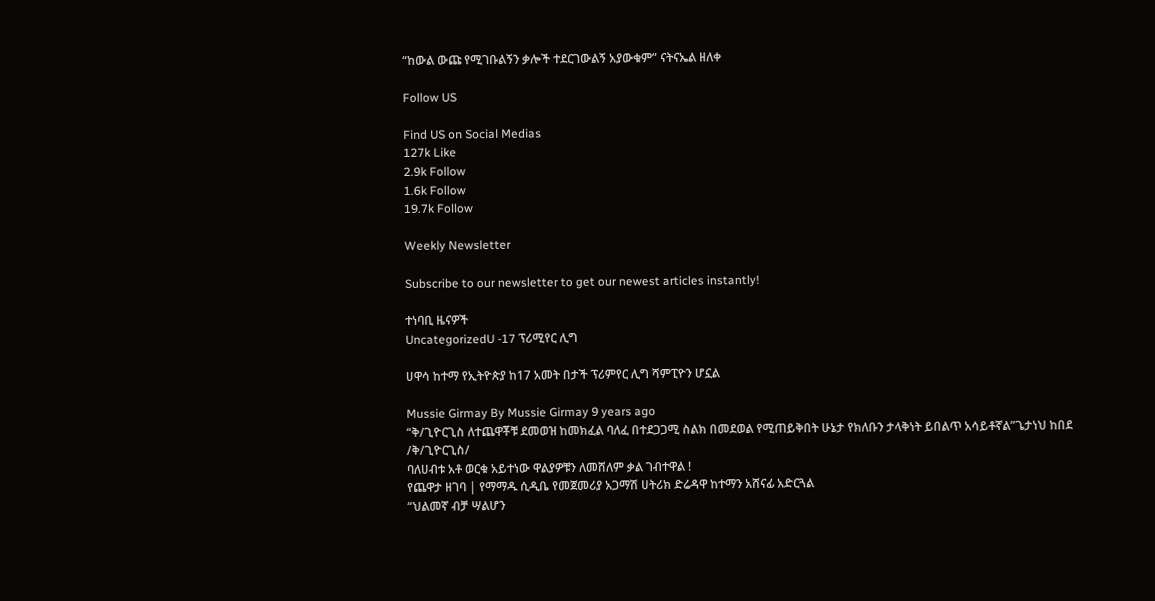“ከውል ውጩ የሚገቡልኝን ቃሎች ተደርገውልኝ አያውቁም” ናትናኤል ዘለቀ

Follow US

Find US on Social Medias
127k Like
2.9k Follow
1.6k Follow
19.7k Follow

Weekly Newsletter

Subscribe to our newsletter to get our newest articles instantly!

ተነባቢ ዜናዎች
UncategorizedU -17 ፕሪሚየር ሊግ

ሀዋሳ ከተማ የኢትዮጵያ ከ17 አመት በታች ፕሪምየር ሊግ ሻምፒዮን ሆኗል

Mussie Girmay By Mussie Girmay 9 years ago
“ቅ/ጊዮርጊስ ለተጨዋቾቹ ደመወዝ ከመክፈል ባለፈ በተደጋጋሚ ስልክ በመደወል የሚጠይቅበት ሁኔታ የክለቡን ታላቅነት ይበልጥ አሳይቶኛል”ጌታነህ ከበደ /ቅ/ጊዮርጊስ/
ባለሀብቱ አቶ ወርቁ አይተነው ዋልያዎቹን ለመሸለም ቃል ገብተዋል !
የጨዋታ ዘገባ | የማማዱ ሲዲቤ የመጀመሪያ አጋማሽ ሀትሪክ ድሬዳዋ ከተማን አሸናፊ አድርጓል
“ህልመኛ ብቻ ሣልሆን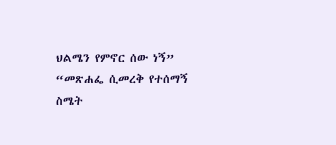ህልሜን የምኖር ሰው ነኝ” “መጽሐፌ ሲመረቅ የተሰማኝ ስሜት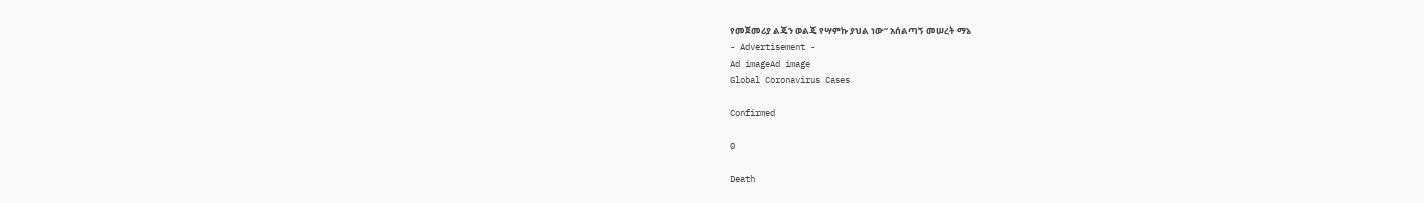የመጀመሪያ ልጄን ወልጄ የሣምኩ ያህል ነው” አሰልጣኝ መሠረት ማኔ
- Advertisement -
Ad imageAd image
Global Coronavirus Cases

Confirmed

0

Death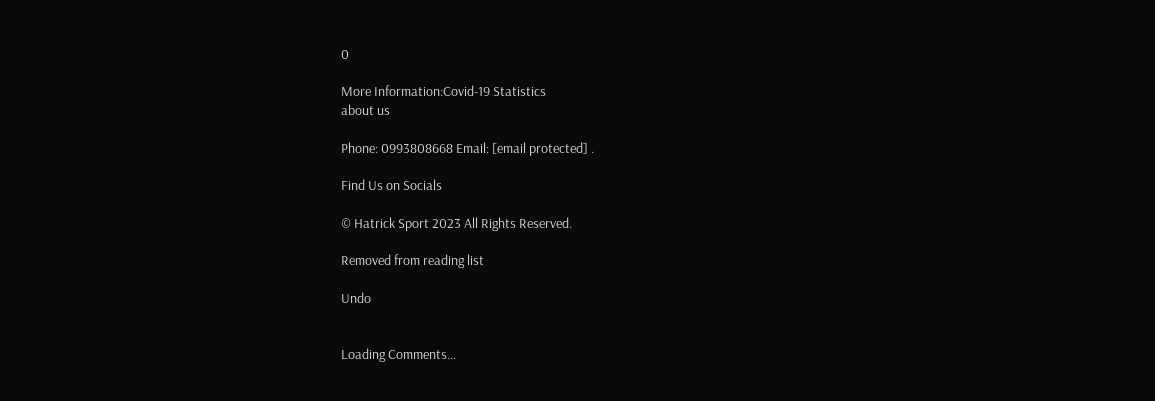0

More Information:Covid-19 Statistics
about us

Phone: 0993808668 Email: [email protected] .

Find Us on Socials

© Hatrick Sport 2023 All Rights Reserved.

Removed from reading list

Undo


Loading Comments...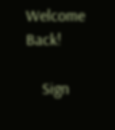Welcome Back!

    Sign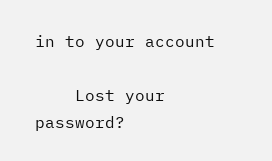in to your account

    Lost your password?